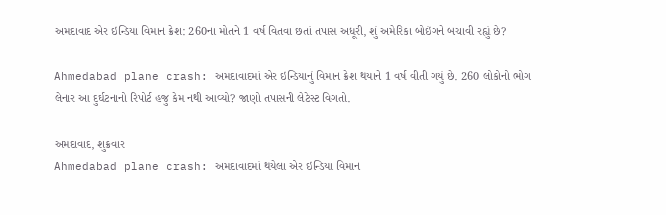અમદાવાદ એર ઇન્ડિયા વિમાન ક્રેશ: 260ના મોતને 1 વર્ષ વિતવા છતાં તપાસ અધૂરી, શું અમેરિકા બોઇંગને બચાવી રહ્યું છે?

Ahmedabad plane crash: અમદાવાદમાં એર ઇન્ડિયાનું વિમાન ક્રેશ થયાને 1 વર્ષ વીતી ગયું છે. 260 લોકોનો ભોગ લેનાર આ દુર્ઘટનાનો રિપોર્ટ હજુ કેમ નથી આવ્યો? જાણો તપાસની લેટેસ્ટ વિગતો.

અમદાવાદ, શુક્રવાર
Ahmedabad plane crash: અમદાવાદમાં થયેલા એર ઇન્ડિયા વિમાન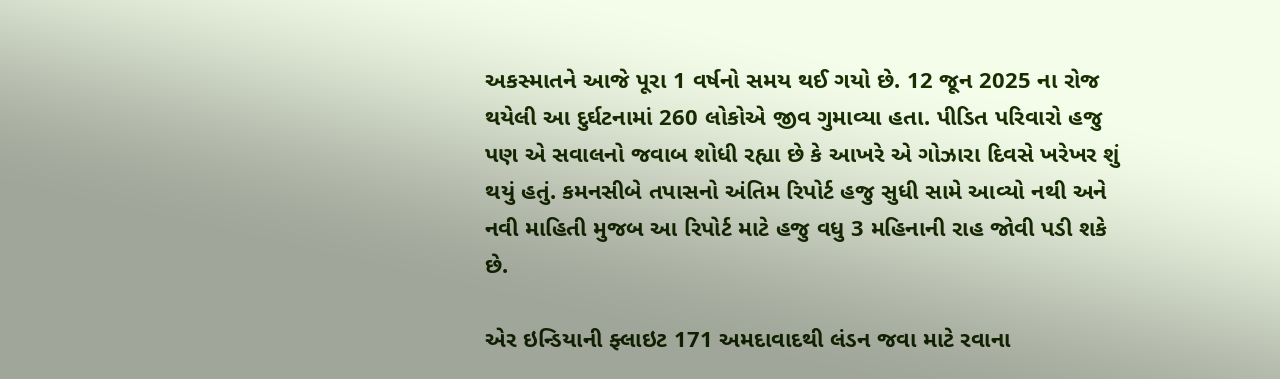અકસ્માતને આજે પૂરા 1 વર્ષનો સમય થઈ ગયો છે. 12 જૂન 2025 ના રોજ થયેલી આ દુર્ઘટનામાં 260 લોકોએ જીવ ગુમાવ્યા હતા. પીડિત પરિવારો હજુ પણ એ સવાલનો જવાબ શોધી રહ્યા છે કે આખરે એ ગોઝારા દિવસે ખરેખર શું થયું હતું. કમનસીબે તપાસનો અંતિમ રિપોર્ટ હજુ સુધી સામે આવ્યો નથી અને નવી માહિતી મુજબ આ રિપોર્ટ માટે હજુ વધુ 3 મહિનાની રાહ જોવી પડી શકે છે.

એર ઇન્ડિયાની ફ્લાઇટ 171 અમદાવાદથી લંડન જવા માટે રવાના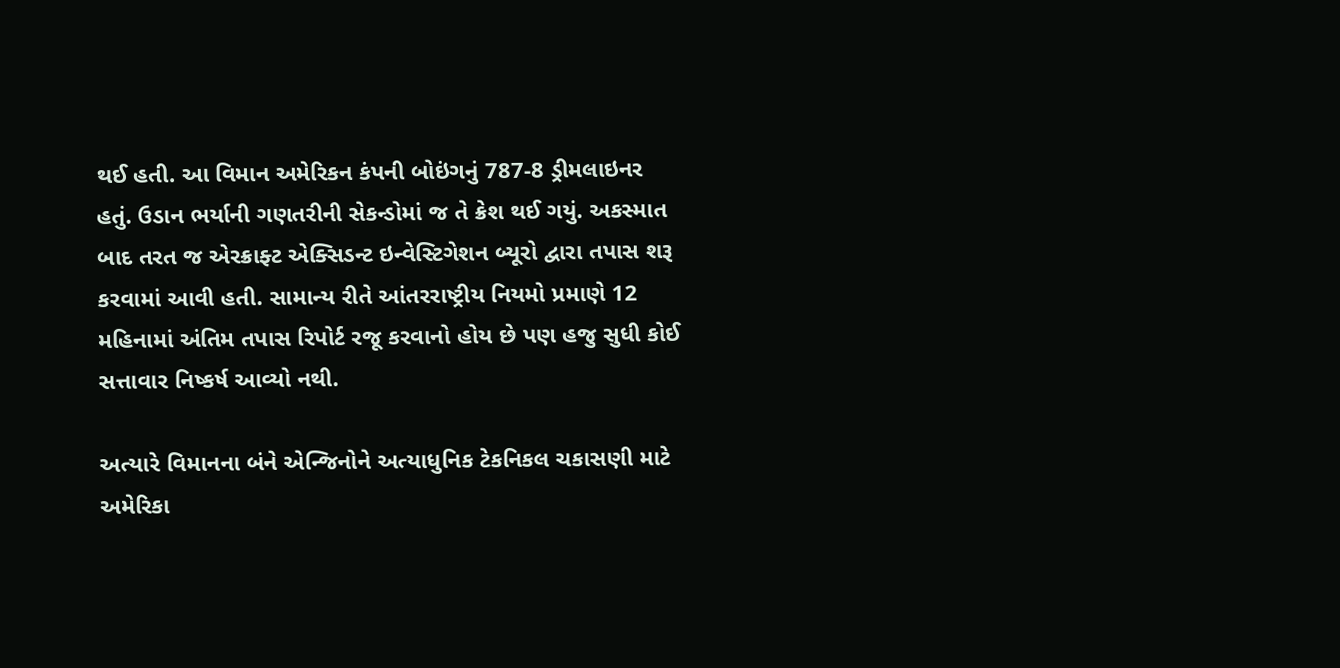થઈ હતી. આ વિમાન અમેરિકન કંપની બોઇંગનું 787-8 ડ્રીમલાઇનર હતું. ઉડાન ભર્યાની ગણતરીની સેકન્ડોમાં જ તે ક્રેશ થઈ ગયું. અકસ્માત બાદ તરત જ એરક્રાફ્ટ એક્સિડન્ટ ઇન્વેસ્ટિગેશન બ્યૂરો દ્વારા તપાસ શરૂ કરવામાં આવી હતી. સામાન્ય રીતે આંતરરાષ્ટ્રીય નિયમો પ્રમાણે 12 મહિનામાં અંતિમ તપાસ રિપોર્ટ રજૂ કરવાનો હોય છે પણ હજુ સુધી કોઈ સત્તાવાર નિષ્કર્ષ આવ્યો નથી.

અત્યારે વિમાનના બંને એન્જિનોને અત્યાધુનિક ટેકનિકલ ચકાસણી માટે અમેરિકા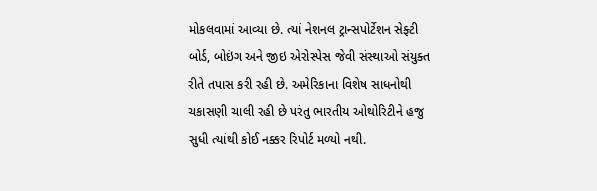મોકલવામાં આવ્યા છે. ત્યાં નેશનલ ટ્રાન્સપોર્ટેશન સેફ્ટી બોર્ડ, બોઇંગ અને જીઇ એરોસ્પેસ જેવી સંસ્થાઓ સંયુક્ત રીતે તપાસ કરી રહી છે. અમેરિકાના વિશેષ સાધનોથી ચકાસણી ચાલી રહી છે પરંતુ ભારતીય ઓથોરિટીને હજુ સુધી ત્યાંથી કોઈ નક્કર રિપોર્ટ મળ્યો નથી.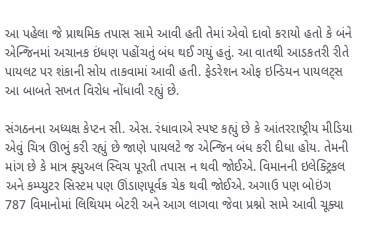આ પહેલા જે પ્રાથમિક તપાસ સામે આવી હતી તેમાં એવો દાવો કરાયો હતો કે બંને એન્જિનમાં અચાનક ઇંધણ પહોંચતું બંધ થઈ ગયું હતું. આ વાતથી આડકતરી રીતે પાયલટ પર શંકાની સોય તાકવામાં આવી હતી. ફેડરેશન ઓફ ઇન્ડિયન પાયલટ્સ આ બાબતે સખત વિરોધ નોંધાવી રહ્યું છે.

સંગઠનના અધ્યક્ષ કેપ્ટન સી. એસ. રંધાવાએ સ્પષ્ટ કહ્યું છે કે આંતરરાષ્ટ્રીય મીડિયા એવું ચિત્ર ઊભું કરી રહ્યું છે જાણે પાયલટે જ એન્જિન બંધ કરી દીધા હોય. તેમની માંગ છે કે માત્ર ફ્યુઅલ સ્વિચ પૂરતી તપાસ ન થવી જોઈએ. વિમાનની ઇલેક્ટ્રિકલ અને કમ્પ્યુટર સિસ્ટમ પણ ઊંડાણપૂર્વક ચેક થવી જોઈએ. અગાઉ પણ બોઇંગ 787 વિમાનોમાં લિથિયમ બેટરી અને આગ લાગવા જેવા પ્રશ્નો સામે આવી ચૂક્યા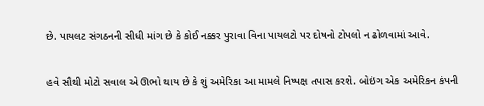છે. પાયલટ સંગઠનની સીધી માંગ છે કે કોઈ નક્કર પુરાવા વિના પાયલટો પર દોષનો ટોપલો ન ઢોળવામાં આવે.

હવે સૌથી મોટો સવાલ એ ઊભો થાય છે કે શું અમેરિકા આ મામલે નિષ્પક્ષ તપાસ કરશે. બોઇંગ એક અમેરિકન કંપની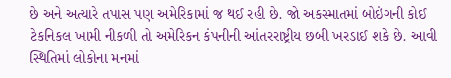છે અને અત્યારે તપાસ પણ અમેરિકામાં જ થઈ રહી છે. જો અકસ્માતમાં બોઇંગની કોઈ ટેકનિકલ ખામી નીકળી તો અમેરિકન કંપનીની આંતરરાષ્ટ્રીય છબી ખરડાઈ શકે છે. આવી સ્થિતિમાં લોકોના મનમાં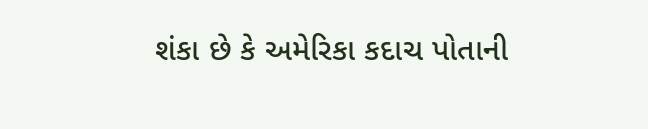શંકા છે કે અમેરિકા કદાચ પોતાની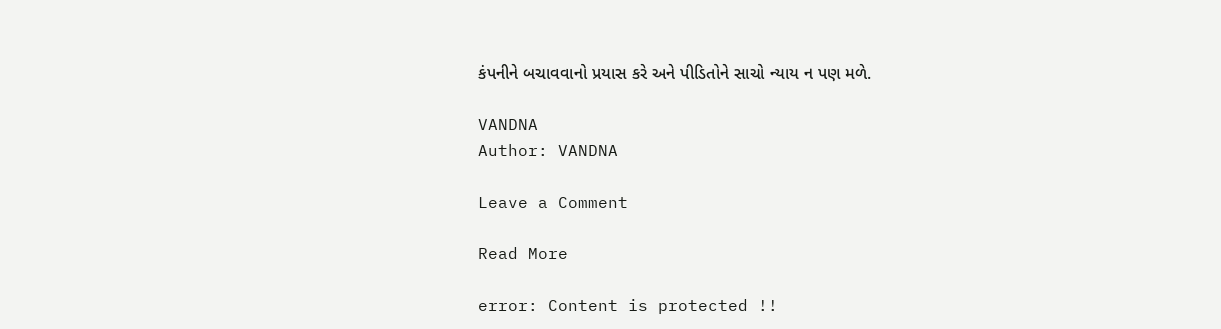કંપનીને બચાવવાનો પ્રયાસ કરે અને પીડિતોને સાચો ન્યાય ન પણ મળે.

VANDNA
Author: VANDNA

Leave a Comment

Read More

error: Content is protected !!